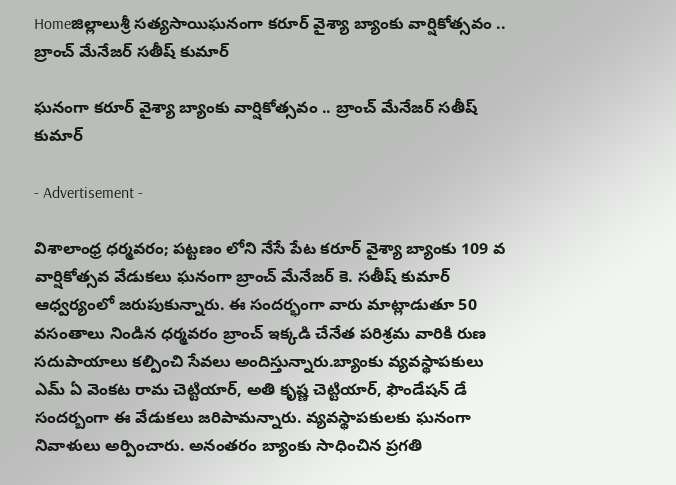Homeజిల్లాలుశ్రీ సత్యసాయిఘనంగా కరూర్ వైశ్యా బ్యాంకు వార్షికోత్సవం .. బ్రాంచ్ మేనేజర్ సతీష్ కుమార్

ఘనంగా కరూర్ వైశ్యా బ్యాంకు వార్షికోత్సవం .. బ్రాంచ్ మేనేజర్ సతీష్ కుమార్

- Advertisement -

విశాలాంధ్ర ధర్మవరం; పట్టణం లోని నేసే పేట కరూర్ వైశ్యా బ్యాంకు 109 వ వార్షికోత్సవ వేడుకలు ఘనంగా బ్రాంచ్ మేనేజర్ కె. సతీష్ కుమార్ ఆధ్వర్యంలో జరుపుకున్నారు. ఈ సందర్భంగా వారు మాట్లాడుతూ 50 వసంతాలు నిండిన ధర్మవరం బ్రాంచ్ ఇక్కడి చేనేత పరిశ్రమ వారికి రుణ సదుపాయాలు కల్పించి సేవలు అందిస్తున్నారు.బ్యాంకు వ్యవస్థాపకులు ఎమ్ ఏ వెంకట రామ చెట్టియార్, అతి కృష్ణ చెట్టియార్, ఫౌండేషన్ డే సందర్బంగా ఈ వేడుకలు జరిపామన్నారు. వ్యవస్థాపకులకు ఘనంగా నివాళులు అర్పించారు. అనంతరం బ్యాంకు సాధించిన ప్రగతి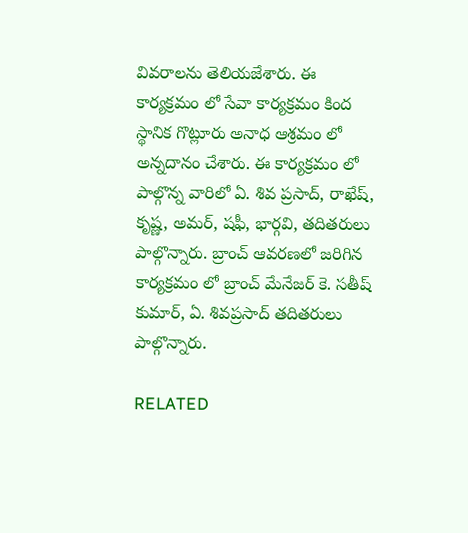వివరాలను తెలియజేశారు. ఈ కార్యక్రమం లో సేవా కార్యక్రమం కింద స్థానిక గొట్లూరు అనాధ ఆశ్రమం లో అన్నదానం చేశారు. ఈ కార్యక్రమం లో పాల్గొన్న వారిలో ఏ. శివ ప్రసాద్, రాఖేష్, కృష్ణ, అమర్, షఫీ, భార్గవి, తదితరులు పాల్గొన్నారు. బ్రాంచ్ ఆవరణలో జరిగిన కార్యక్రమం లో బ్రాంచ్ మేనేజర్ కె. సతీష్ కుమార్, ఏ. శివప్రసాద్ తదితరులు పాల్గొన్నారు.

RELATED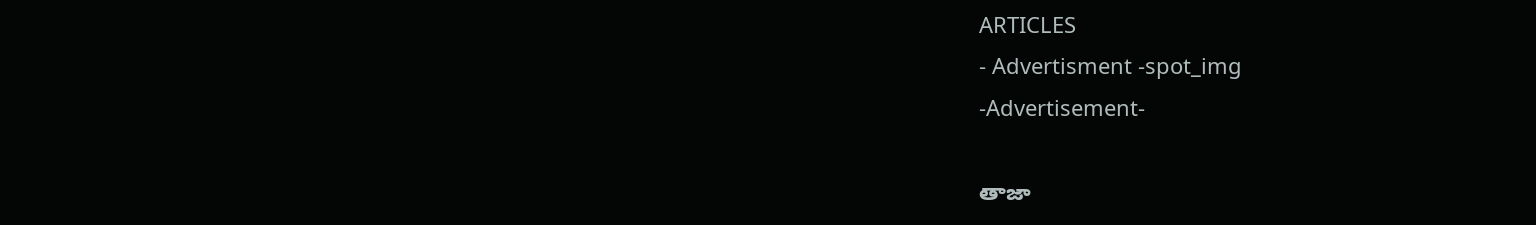ARTICLES
- Advertisment -spot_img
-Advertisement-

తాజా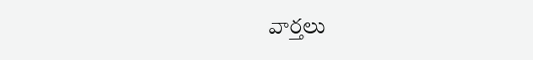వార్తలు